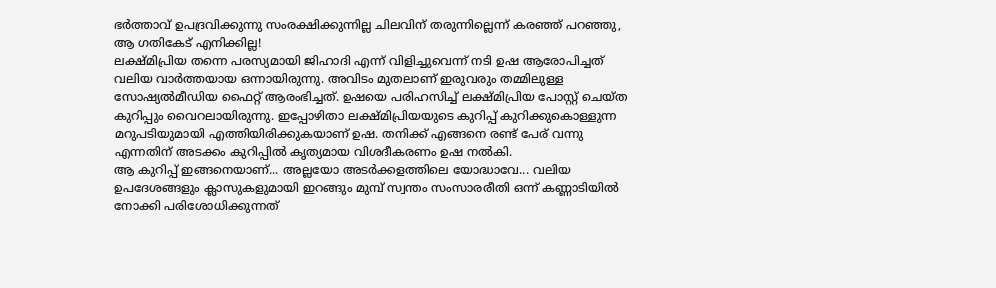ഭർത്താവ് ഉപദ്രവിക്കുന്നു സംരക്ഷിക്കുന്നില്ല ചിലവിന് തരുന്നില്ലെന്ന് കരഞ്ഞ് പറഞ്ഞു, ആ ഗതികേട് എനിക്കില്ല!
ലക്ഷ്മിപ്രിയ തന്നെ പരസ്യമായി ജിഹാദി എന്ന് വിളിച്ചുവെന്ന് നടി ഉഷ ആരോപിച്ചത് വലിയ വാർത്തയായ ഒന്നായിരുന്നു. അവിടം മുതലാണ് ഇരുവരും തമ്മിലുള്ള സോഷ്യൽമീഡിയ ഫൈറ്റ് ആരംഭിച്ചത്. ഉഷയെ പരിഹസിച്ച് ലക്ഷ്മിപ്രിയ പോസ്റ്റ് ചെയ്ത കുറിപ്പും വൈറലായിരുന്നു. ഇപ്പോഴിതാ ലക്ഷ്മിപ്രിയയുടെ കുറിപ്പ് കുറിക്കുകൊള്ളുന്ന മറുപടിയുമായി എത്തിയിരിക്കുകയാണ് ഉഷ. തനിക്ക് എങ്ങനെ രണ്ട് പേര് വന്നു എന്നതിന് അടക്കം കുറിപ്പിൽ കൃത്യമായ വിശദീകരണം ഉഷ നൽകി.
ആ കുറിപ്പ് ഇങ്ങനെയാണ്... അല്ലയോ അടർക്കളത്തിലെ യോദ്ധാവേ... വലിയ ഉപദേശങ്ങളും ക്ലാസുകളുമായി ഇറങ്ങും മുമ്പ് സ്വന്തം സംസാരരീതി ഒന്ന് കണ്ണാടിയിൽ നോക്കി പരിശോധിക്കുന്നത്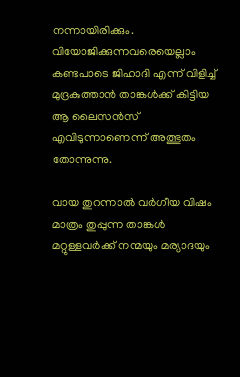നന്നായിരിക്കും. വിയോജിക്കുന്നവരെയെല്ലാം കണ്ടപാടെ ജിഹാദി എന്ന് വിളിച്ച് മുദ്രകുത്താൻ താങ്കൾക്ക് കിട്ടിയ ആ ലൈസൻസ് എവിടുന്നാണെന്ന് അത്ഭുതം തോന്നുന്നു.

വായ തുറന്നാൽ വർഗീയ വിഷം മാത്രം തുപ്പുന്ന താങ്കൾ മറ്റുള്ളവർക്ക് നന്മയും മര്യാദയും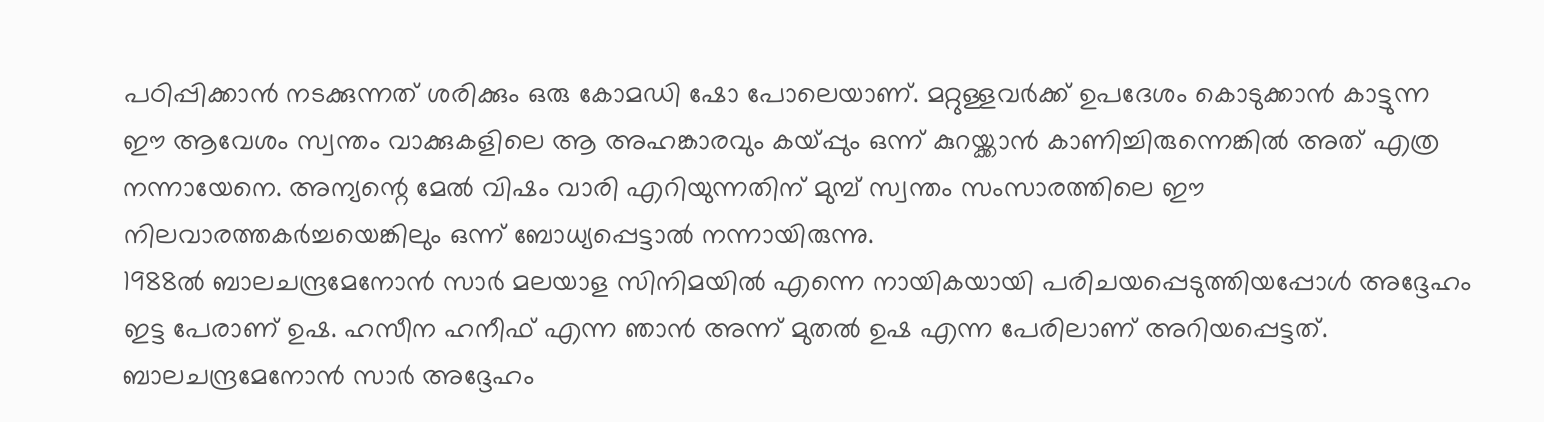പഠിപ്പിക്കാൻ നടക്കുന്നത് ശരിക്കും ഒരു കോമഡി ഷോ പോലെയാണ്. മറ്റുള്ളവർക്ക് ഉപദേശം കൊടുക്കാൻ കാട്ടുന്ന ഈ ആവേശം സ്വന്തം വാക്കുകളിലെ ആ അഹങ്കാരവും കയ്പ്പും ഒന്ന് കുറയ്ക്കാൻ കാണിച്ചിരുന്നെങ്കിൽ അത് എത്ര നന്നായേനെ. അന്യന്റെ മേൽ വിഷം വാരി എറിയുന്നതിന് മുമ്പ് സ്വന്തം സംസാരത്തിലെ ഈ നിലവാരത്തകർച്ചയെങ്കിലും ഒന്ന് ബോധ്യപ്പെട്ടാൽ നന്നായിരുന്നു.
1988ൽ ബാലചന്ദ്രമേനോൻ സാർ മലയാള സിനിമയിൽ എന്നെ നായികയായി പരിചയപ്പെടുത്തിയപ്പോൾ അദ്ദേഹം ഇട്ട പേരാണ് ഉഷ. ഹസീന ഹനീഫ് എന്ന ഞാൻ അന്ന് മുതൽ ഉഷ എന്ന പേരിലാണ് അറിയപ്പെട്ടത്. ബാലചന്ദ്രമേനോൻ സാർ അദ്ദേഹം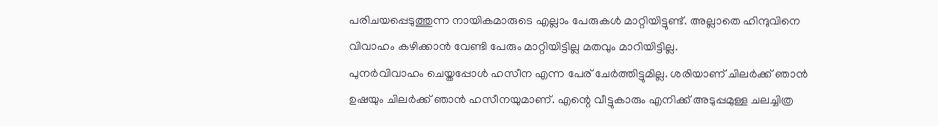പരിചയപ്പെടുത്തുന്ന നായികമാരുടെ എല്ലാം പേരുകൾ മാറ്റിയിട്ടുണ്ട്. അല്ലാതെ ഹിന്ദുവിനെ വിവാഹം കഴിക്കാൻ വേണ്ടി പേരും മാറ്റിയിട്ടില്ല മതവും മാറിയിട്ടില്ല.
പുനർവിവാഹം ചെയ്തപ്പോൾ ഹസീന എന്ന പേര് ചേർത്തിട്ടുമില്ല. ശരിയാണ് ചിലർക്ക് ഞാൻ ഉഷയും ചിലർക്ക് ഞാൻ ഹസീനയുമാണ്. എന്റെ വീട്ടുകാരും എനിക്ക് അടുപ്പമുള്ള ചലച്ചിത്ര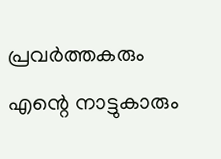പ്രവർത്തകരും എന്റെ നാട്ടുകാരും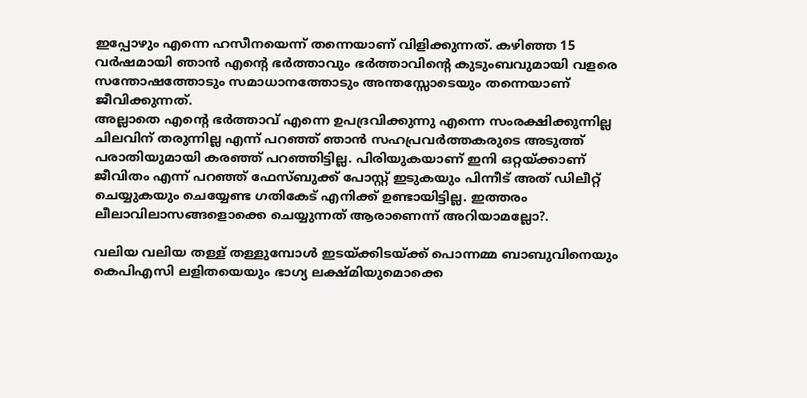ഇപ്പോഴും എന്നെ ഹസീനയെന്ന് തന്നെയാണ് വിളിക്കുന്നത്. കഴിഞ്ഞ 15 വർഷമായി ഞാൻ എന്റെ ഭർത്താവും ഭർത്താവിന്റെ കുടുംബവുമായി വളരെ സന്തോഷത്തോടും സമാധാനത്തോടും അന്തസ്സോടെയും തന്നെയാണ് ജീവിക്കുന്നത്.
അല്ലാതെ എന്റെ ഭർത്താവ് എന്നെ ഉപദ്രവിക്കുന്നു എന്നെ സംരക്ഷിക്കുന്നില്ല ചിലവിന് തരുന്നില്ല എന്ന് പറഞ്ഞ് ഞാൻ സഹപ്രവർത്തകരുടെ അടുത്ത് പരാതിയുമായി കരഞ്ഞ് പറഞ്ഞിട്ടില്ല. പിരിയുകയാണ് ഇനി ഒറ്റയ്ക്കാണ് ജീവിതം എന്ന് പറഞ്ഞ് ഫേസ്ബുക്ക് പോസ്റ്റ് ഇടുകയും പിന്നീട് അത് ഡിലീറ്റ് ചെയ്യുകയും ചെയ്യേണ്ട ഗതികേട് എനിക്ക് ഉണ്ടായിട്ടില്ല. ഇത്തരം ലീലാവിലാസങ്ങളൊക്കെ ചെയ്യുന്നത് ആരാണെന്ന് അറിയാമല്ലോ?.

വലിയ വലിയ തള്ള് തള്ളുമ്പോൾ ഇടയ്ക്കിടയ്ക്ക് പൊന്നമ്മ ബാബുവിനെയും കെപിഎസി ലളിതയെയും ഭാഗ്യ ലക്ഷ്മിയുമൊക്കെ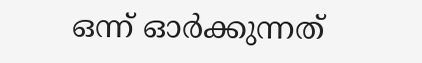ഒന്ന് ഓർക്കുന്നത്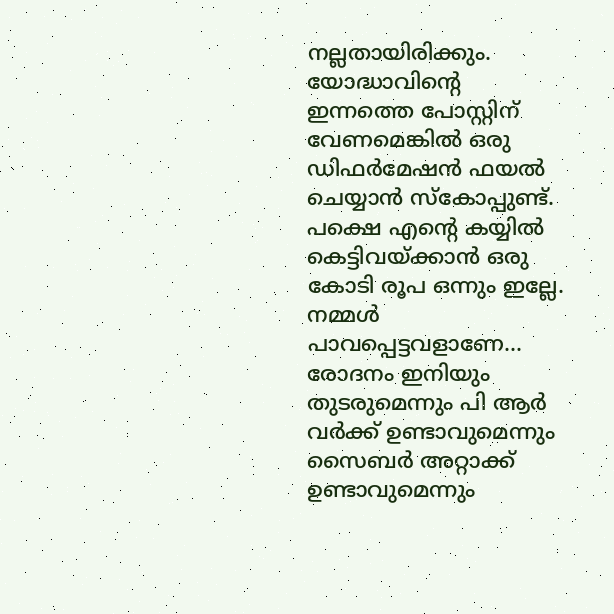നല്ലതായിരിക്കും. യോദ്ധാവിന്റെ ഇന്നത്തെ പോസ്റ്റിന് വേണമെങ്കിൽ ഒരു ഡിഫർമേഷൻ ഫയൽ ചെയ്യാൻ സ്കോപ്പുണ്ട്. പക്ഷെ എന്റെ കയ്യിൽ കെട്ടിവയ്ക്കാൻ ഒരു കോടി രൂപ ഒന്നും ഇല്ലേ. നമ്മൾ പാവപ്പെട്ടവളാണേ... രോദനം ഇനിയും തുടരുമെന്നും പി ആർ വർക്ക് ഉണ്ടാവുമെന്നും സൈബർ അറ്റാക്ക് ഉണ്ടാവുമെന്നും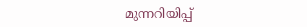മുന്നറിയിപ്പ്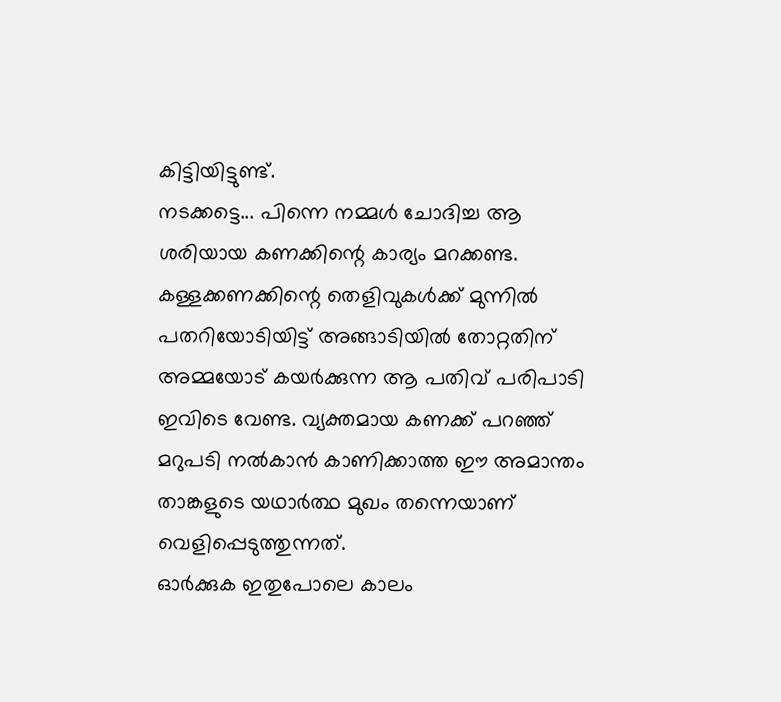കിട്ടിയിട്ടുണ്ട്.
നടക്കട്ടെ... പിന്നെ നമ്മൾ ചോദിച്ച ആ ശരിയായ കണക്കിന്റെ കാര്യം മറക്കണ്ട. കള്ളക്കണക്കിന്റെ തെളിവുകൾക്ക് മുന്നിൽ പതറിയോടിയിട്ട് അങ്ങാടിയിൽ തോറ്റതിന് അമ്മയോട് കയർക്കുന്ന ആ പതിവ് പരിപാടി ഇവിടെ വേണ്ട. വ്യക്തമായ കണക്ക് പറഞ്ഞ് മറുപടി നൽകാൻ കാണിക്കാത്ത ഈ അമാന്തം താങ്കളുടെ യഥാർത്ഥ മുഖം തന്നെയാണ് വെളിപ്പെടുത്തുന്നത്.
ഓർക്കുക ഇതുപോലെ കാലം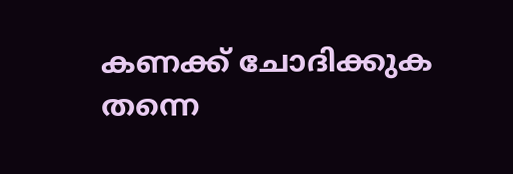കണക്ക് ചോദിക്കുക തന്നെ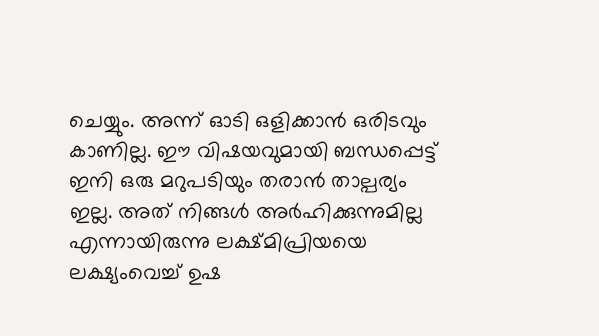ചെയ്യും. അന്ന് ഓടി ഒളിക്കാൻ ഒരിടവും കാണില്ല. ഈ വിഷയവുമായി ബന്ധപ്പെട്ട് ഇനി ഒരു മറുപടിയും തരാൻ താല്പര്യം ഇല്ല. അത് നിങ്ങൾ അർഹിക്കുന്നുമില്ല എന്നായിരുന്നു ലക്ഷ്മിപ്രിയയെ ലക്ഷ്യംവെച്ച് ഉഷ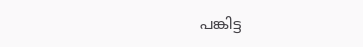പങ്കിട്ട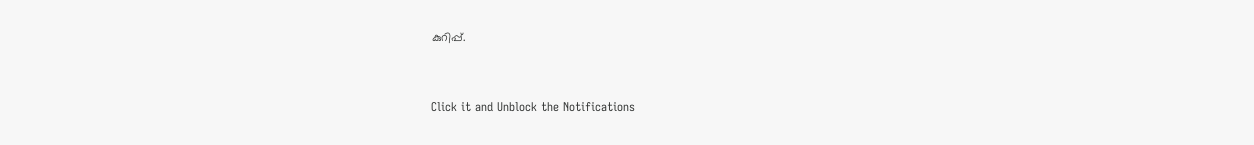കുറിപ്പ്.


Click it and Unblock the Notifications